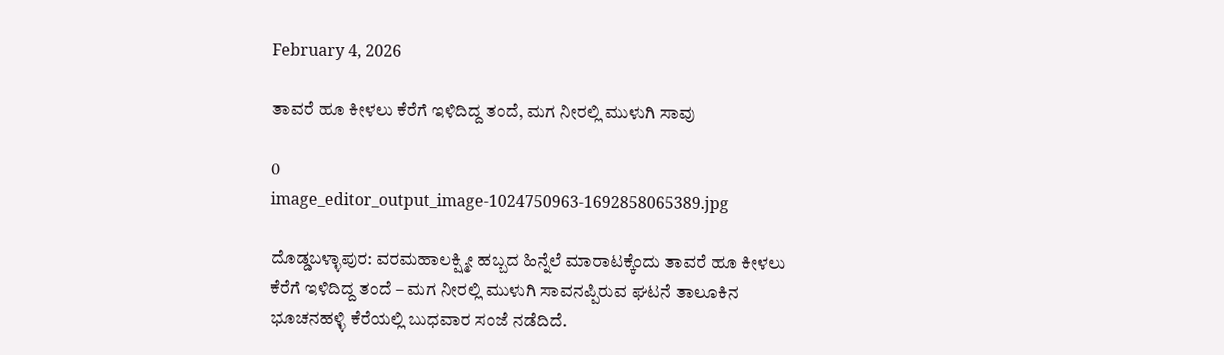February 4, 2026

ತಾವರೆ ಹೂ ಕೀಳಲು ಕೆರೆಗೆ ಇಳಿದಿದ್ದ ತಂದೆ, ಮಗ ನೀರಲ್ಲಿ ಮುಳುಗಿ ಸಾವು

0
image_editor_output_image-1024750963-1692858065389.jpg

ದೊಡ್ಡಬಳ್ಳಾಪುರ: ವರಮಹಾಲಕ್ಷ್ಮೀ ಹಬ್ಬದ ಹಿನ್ನೆಲೆ ಮಾರಾಟಕ್ಕೆಂದು ತಾವರೆ ಹೂ ಕೀಳಲು ಕೆರೆಗೆ ಇಳಿದಿದ್ದ ತಂದೆ – ಮಗ ನೀರಲ್ಲಿ ಮುಳುಗಿ ಸಾವನಪ್ಪಿರುವ ಘಟನೆ ತಾಲೂಕಿನ ಭೂಚನಹಳ್ಳಿ ಕೆರೆಯಲ್ಲಿ ಬುಧವಾರ ಸಂಜೆ ನಡೆದಿದೆ.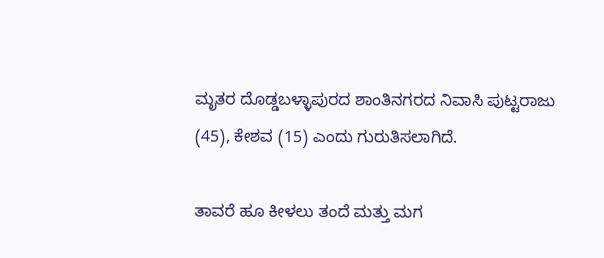ಮೃತರ ದೊಡ್ಡಬಳ್ಳಾಪುರದ ಶಾಂತಿನಗರದ ನಿವಾಸಿ ಪುಟ್ಟರಾಜು (45), ಕೇಶವ (15) ಎಂದು ಗುರುತಿಸಲಾಗಿದೆ.

ತಾವರೆ ಹೂ ಕೀಳಲು ತಂದೆ ಮತ್ತು ಮಗ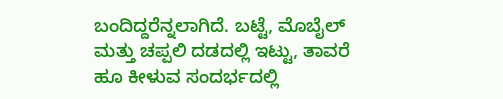ಬಂದಿದ್ದರೆನ್ನಲಾಗಿದೆ. ಬಟ್ಟೆ, ಮೊಬೈಲ್‌ ಮತ್ತು ಚಪ್ಪಲಿ ದಡದಲ್ಲಿ ಇಟ್ಟು, ತಾವರೆ ಹೂ ಕೀಳುವ ಸಂದರ್ಭದಲ್ಲಿ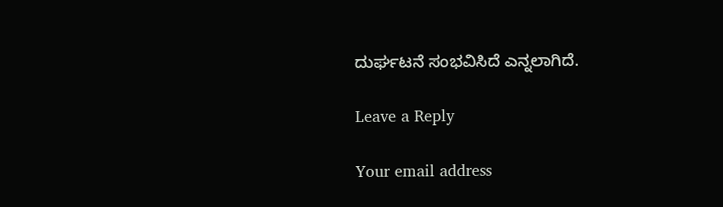ದುರ್ಘ‌ಟನೆ ಸಂಭವಿಸಿದೆ ಎನ್ನಲಾಗಿದೆ.

Leave a Reply

Your email address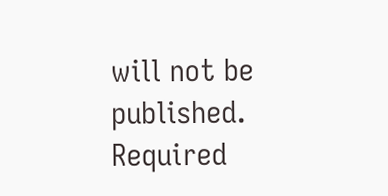will not be published. Required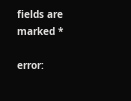fields are marked *

error: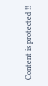Content is protected !!